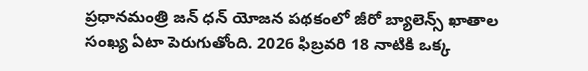ప్రధానమంత్రి జన్ ధన్ యోజన పథకంలో జీరో బ్యాలెన్స్ ఖాతాల సంఖ్య ఏటా పెరుగుతోంది. 2026 ఫిబ్రవరి 18 నాటికి ఒక్క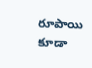రూపాయి కూడా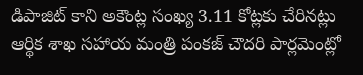డిపాజిట్ కాని అకౌంట్ల సంఖ్య 3.11 కోట్లకు చేరినట్లు ఆర్థిక శాఖ సహాయ మంత్రి పంకజ్ చౌదరి పార్లమెంట్లో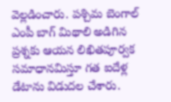వెల్లడించారు. పశ్చిమ బెంగాల్ ఎంపీ బాగ్ మిథాలి అడిగిన ప్రశ్నకు ఆయన లిఖితపూర్వక సమాధానమిస్తూ గత ఐదేళ్ల డేటాను విడుదల చేశారు.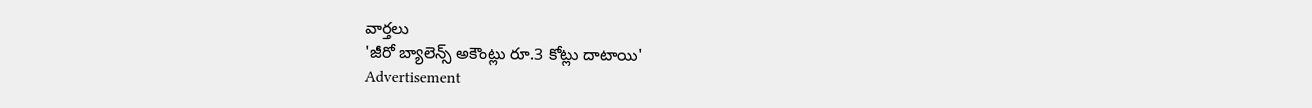వార్తలు
'జీరో బ్యాలెన్స్ అకౌంట్లు రూ.3 కోట్లు దాటాయి'
Advertisement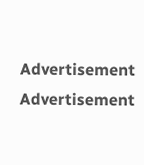Advertisement
Advertisement